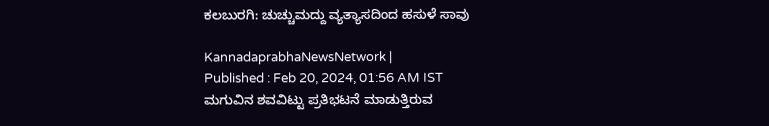ಕಲಬುರಗಿ: ಚುಚ್ಚುಮದ್ದು ವ್ಯತ್ಯಾಸದಿಂದ ಹಸುಳೆ ಸಾವು

KannadaprabhaNewsNetwork |
Published : Feb 20, 2024, 01:56 AM IST
ಮಗುವಿನ ಶವವಿಟ್ಟು ಪ್ರತಿಭಟನೆ ಮಾಡುತ್ತಿರುವ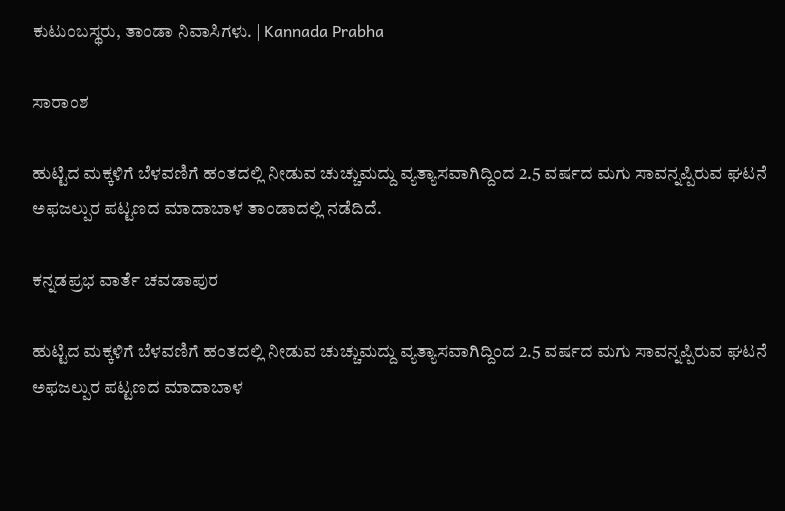ಕುಟುಂಬಸ್ಥರು, ತಾಂಡಾ ನಿವಾಸಿಗಳು. | Kannada Prabha

ಸಾರಾಂಶ

ಹುಟ್ಟಿದ ಮಕ್ಕಳಿಗೆ ಬೆಳವಣಿಗೆ ಹಂತದಲ್ಲಿ ನೀಡುವ ಚುಚ್ಚುಮದ್ದು ವ್ಯತ್ಯಾಸವಾಗಿದ್ದಿಂದ 2.5 ವರ್ಷದ ಮಗು ಸಾವನ್ನಪ್ಪಿರುವ ಘಟನೆ ಅಫಜಲ್ಪುರ ಪಟ್ಟಣದ ಮಾದಾಬಾಳ ತಾಂಡಾದಲ್ಲಿ ನಡೆದಿದೆ.

ಕನ್ನಡಪ್ರಭ ವಾರ್ತೆ ಚವಡಾಪುರ

ಹುಟ್ಟಿದ ಮಕ್ಕಳಿಗೆ ಬೆಳವಣಿಗೆ ಹಂತದಲ್ಲಿ ನೀಡುವ ಚುಚ್ಚುಮದ್ದು ವ್ಯತ್ಯಾಸವಾಗಿದ್ದಿಂದ 2.5 ವರ್ಷದ ಮಗು ಸಾವನ್ನಪ್ಪಿರುವ ಘಟನೆ ಅಫಜಲ್ಪುರ ಪಟ್ಟಣದ ಮಾದಾಬಾಳ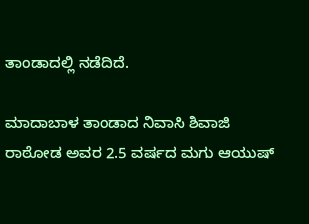ತಾಂಡಾದಲ್ಲಿ ನಡೆದಿದೆ.

ಮಾದಾಬಾಳ ತಾಂಡಾದ ನಿವಾಸಿ ಶಿವಾಜಿ ರಾಠೋಡ ಅವರ 2.5 ವರ್ಷದ ಮಗು ಆಯುಷ್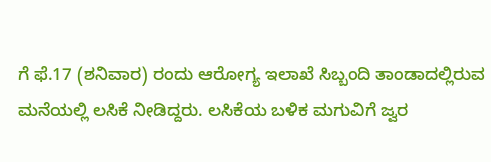ಗೆ ಫೆ.17 (ಶನಿವಾರ) ರಂದು ಆರೋಗ್ಯ ಇಲಾಖೆ ಸಿಬ್ಬಂದಿ ತಾಂಡಾದಲ್ಲಿರುವ ಮನೆಯಲ್ಲಿ ಲಸಿಕೆ ನೀಡಿದ್ದರು. ಲಸಿಕೆಯ ಬಳಿಕ ಮಗುವಿಗೆ ಜ್ವರ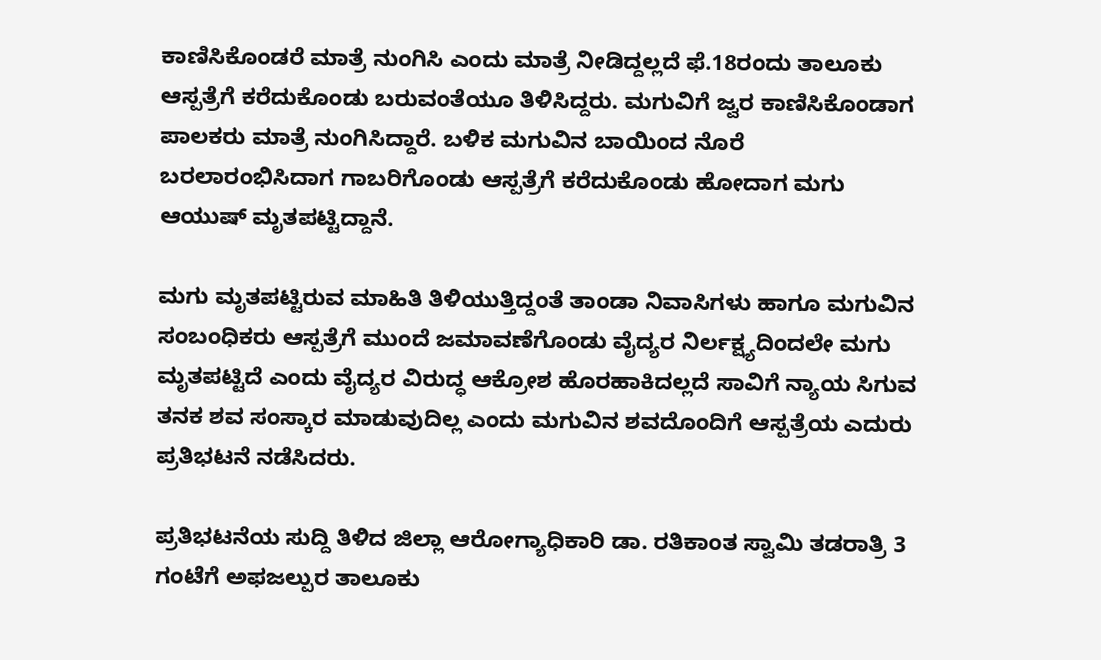ಕಾಣಿಸಿಕೊಂಡರೆ ಮಾತ್ರೆ ನುಂಗಿಸಿ ಎಂದು ಮಾತ್ರೆ ನೀಡಿದ್ದಲ್ಲದೆ ಫೆ.18ರಂದು ತಾಲೂಕು ಆಸ್ಪತ್ರೆಗೆ ಕರೆದುಕೊಂಡು ಬರುವಂತೆಯೂ ತಿಳಿಸಿದ್ದರು. ಮಗುವಿಗೆ ಜ್ವರ ಕಾಣಿಸಿಕೊಂಡಾಗ ಪಾಲಕರು ಮಾತ್ರೆ ನುಂಗಿಸಿದ್ದಾರೆ. ಬಳಿಕ ಮಗುವಿನ ಬಾಯಿಂದ ನೊರೆ ಬರಲಾರಂಭಿಸಿದಾಗ ಗಾಬರಿಗೊಂಡು ಆಸ್ಪತ್ರೆಗೆ ಕರೆದುಕೊಂಡು ಹೋದಾಗ ಮಗು ಆಯುಷ್ ಮೃತಪಟ್ಟಿದ್ದಾನೆ.

ಮಗು ಮೃತಪಟ್ಟಿರುವ ಮಾಹಿತಿ ತಿಳಿಯುತ್ತಿದ್ದಂತೆ ತಾಂಡಾ ನಿವಾಸಿಗಳು ಹಾಗೂ ಮಗುವಿನ ಸಂಬಂಧಿಕರು ಆಸ್ಪತ್ರೆಗೆ ಮುಂದೆ ಜಮಾವಣೆಗೊಂಡು ವೈದ್ಯರ ನಿರ್ಲಕ್ಷ್ಯದಿಂದಲೇ ಮಗು ಮೃತಪಟ್ಟಿದೆ ಎಂದು ವೈದ್ಯರ ವಿರುದ್ಧ ಆಕ್ರೋಶ ಹೊರಹಾಕಿದಲ್ಲದೆ ಸಾವಿಗೆ ನ್ಯಾಯ ಸಿಗುವ ತನಕ ಶವ ಸಂಸ್ಕಾರ ಮಾಡುವುದಿಲ್ಲ ಎಂದು ಮಗುವಿನ ಶವದೊಂದಿಗೆ ಆಸ್ಪತ್ರೆಯ ಎದುರು ಪ್ರತಿಭಟನೆ ನಡೆಸಿದರು.

ಪ್ರತಿಭಟನೆಯ ಸುದ್ದಿ ತಿಳಿದ ಜಿಲ್ಲಾ ಆರೋಗ್ಯಾಧಿಕಾರಿ ಡಾ. ರತಿಕಾಂತ ಸ್ವಾಮಿ ತಡರಾತ್ರಿ 3 ಗಂಟೆಗೆ ಅಫಜಲ್ಪುರ ತಾಲೂಕು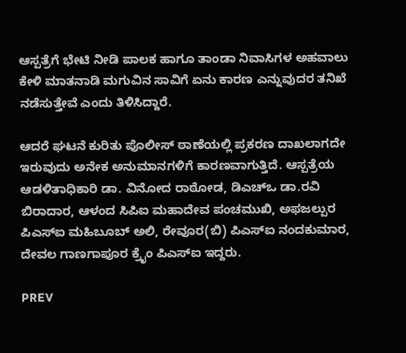ಆಸ್ಪತ್ರೆಗೆ ಭೇಟಿ ನೀಡಿ ಪಾಲಕ ಹಾಗೂ ತಾಂಡಾ ನಿವಾಸಿಗಳ ಅಹವಾಲು ಕೇಳಿ ಮಾತನಾಡಿ ಮಗುವಿನ ಸಾವಿಗೆ ಏನು ಕಾರಣ ಎನ್ನುವುದರ ತನಿಖೆ ನಡೆಸುತ್ತೇವೆ ಎಂದು ತಿಳಿಸಿದ್ದಾರೆ.

ಆದರೆ ಘಟನೆ ಕುರಿತು ಪೊಲೀಸ್ ಠಾಣೆಯಲ್ಲಿ ಪ್ರಕರಣ ದಾಖಲಾಗದೇ ಇರುವುದು ಅನೇಕ ಅನುಮಾನಗಳಿಗೆ ಕಾರಣವಾಗುತ್ತಿದೆ. ಆಸ್ಪತ್ರೆಯ ಆಡಳಿತಾಧಿಕಾರಿ ಡಾ. ವಿನೋದ ರಾಠೋಡ, ಡಿಎಚ್‌ಒ ಡಾ.ರವಿ ಬಿರಾದಾರ, ಆಳಂದ ಸಿಪಿಐ ಮಹಾದೇವ ಪಂಚಮುಖಿ, ಅಫಜಲ್ಪುರ ಪಿಎಸ್‌ಐ ಮಹಿಬೂಬ್ ಅಲಿ, ರೇವೂರ(ಬಿ) ಪಿಎಸ್‌ಐ ನಂದಕುಮಾರ, ದೇವಲ ಗಾಣಗಾಪೂರ ಕ್ರೈಂ ಪಿಎಸ್ಐ ಇದ್ದರು.

PREV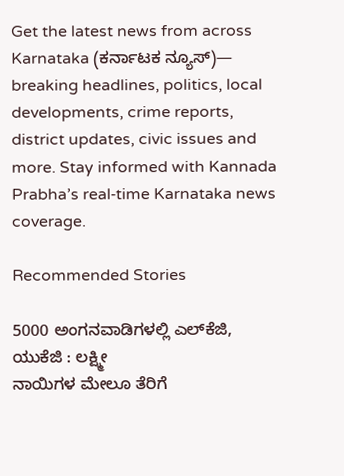Get the latest news from across Karnataka (ಕರ್ನಾಟಕ ನ್ಯೂಸ್)— breaking headlines, politics, local developments, crime reports, district updates, civic issues and more. Stay informed with Kannada Prabha’s real‑time Karnataka news coverage.

Recommended Stories

5000 ಅಂಗನವಾಡಿಗಳಲ್ಲಿ ಎಲ್‌ಕೆಜಿ, ಯುಕೆಜಿ : ಲಕ್ಷ್ಮೀ
ನಾಯಿಗಳ ಮೇಲೂ ತೆರಿಗೆ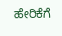ಹೇರಿಕೆಗೆ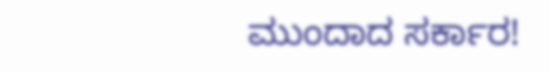ಮುಂದಾದ ಸರ್ಕಾರ!